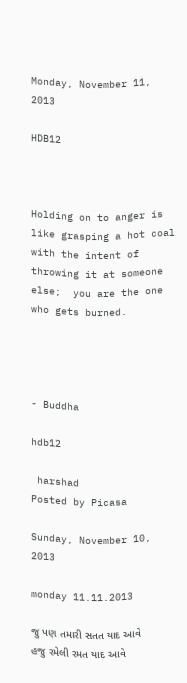Monday, November 11, 2013

HDB12



Holding on to anger is like grasping a hot coal with the intent of throwing it at someone else;  you are the one who gets burned.




- Buddha

hdb12

 harshad
Posted by Picasa

Sunday, November 10, 2013

monday 11.11.2013

જુ પણ તમારી સતત યાદ આવે
હજુ રમેલી રમત યાદ આવે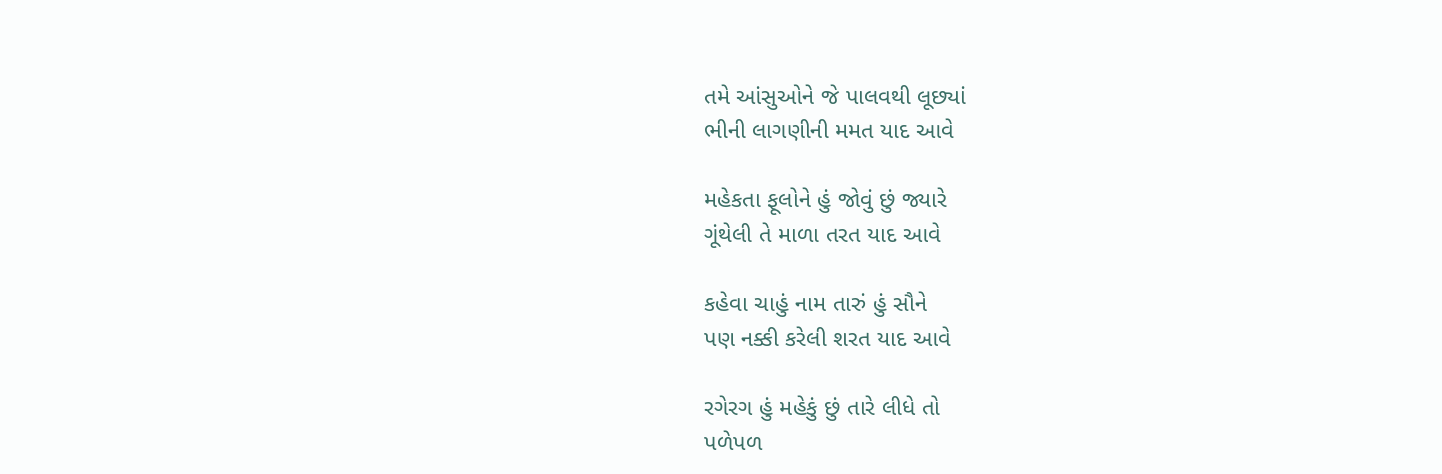તમે આંસુઓને જે પાલવથી લૂછ્યાં
ભીની લાગણીની મમત યાદ આવે

મહેકતા ફૂલોને હું જોવું છું જ્યારે
ગૂંથેલી તે માળા તરત યાદ આવે

કહેવા ચાહું નામ તારું હું સૌને
પણ નક્કી કરેલી શરત યાદ આવે

રગેરગ હું મહેકું છું તારે લીધે તો
પળેપળ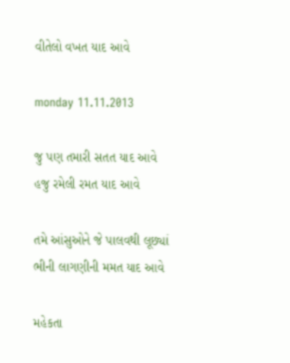વીતેલો વખત યાદ આવે

monday 11.11.2013

જુ પણ તમારી સતત યાદ આવે
હજુ રમેલી રમત યાદ આવે

તમે આંસુઓને જે પાલવથી લૂછ્યાં
ભીની લાગણીની મમત યાદ આવે

મહેકતા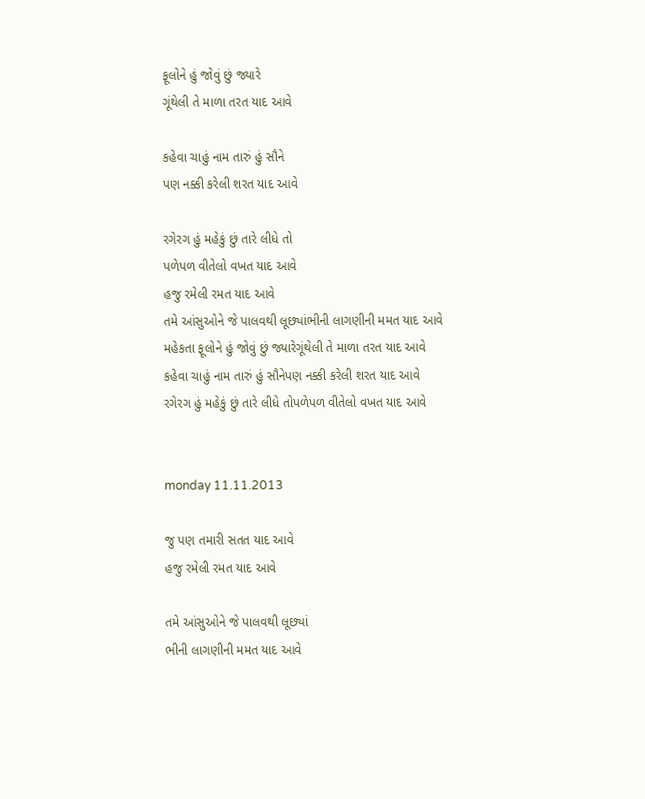ફૂલોને હું જોવું છું જ્યારે
ગૂંથેલી તે માળા તરત યાદ આવે

કહેવા ચાહું નામ તારું હું સૌને
પણ નક્કી કરેલી શરત યાદ આવે

રગેરગ હું મહેકું છું તારે લીધે તો
પળેપળ વીતેલો વખત યાદ આવે
હજુ રમેલી રમત યાદ આવે
તમે આંસુઓને જે પાલવથી લૂછ્યાંભીની લાગણીની મમત યાદ આવે
મહેકતા ફૂલોને હું જોવું છું જ્યારેગૂંથેલી તે માળા તરત યાદ આવે
કહેવા ચાહું નામ તારું હું સૌનેપણ નક્કી કરેલી શરત યાદ આવે
રગેરગ હું મહેકું છું તારે લીધે તોપળેપળ વીતેલો વખત યાદ આવે


monday 11.11.2013

જુ પણ તમારી સતત યાદ આવે
હજુ રમેલી રમત યાદ આવે

તમે આંસુઓને જે પાલવથી લૂછ્યાં
ભીની લાગણીની મમત યાદ આવે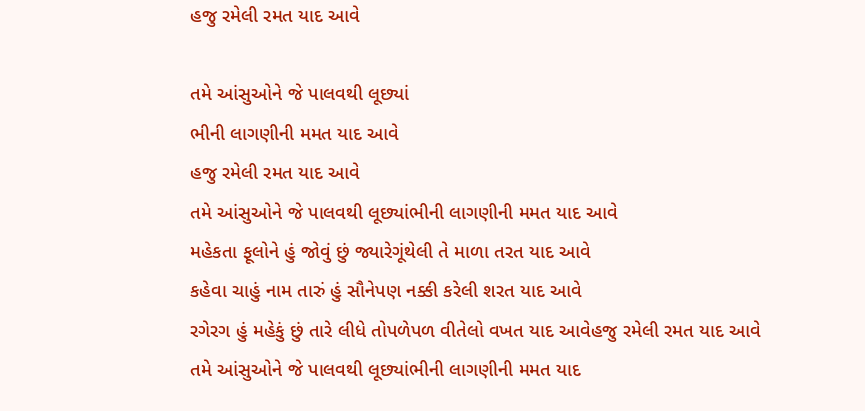હજુ રમેલી રમત યાદ આવે

તમે આંસુઓને જે પાલવથી લૂછ્યાં
ભીની લાગણીની મમત યાદ આવે
હજુ રમેલી રમત યાદ આવે
તમે આંસુઓને જે પાલવથી લૂછ્યાંભીની લાગણીની મમત યાદ આવે
મહેકતા ફૂલોને હું જોવું છું જ્યારેગૂંથેલી તે માળા તરત યાદ આવે
કહેવા ચાહું નામ તારું હું સૌનેપણ નક્કી કરેલી શરત યાદ આવે
રગેરગ હું મહેકું છું તારે લીધે તોપળેપળ વીતેલો વખત યાદ આવેહજુ રમેલી રમત યાદ આવે
તમે આંસુઓને જે પાલવથી લૂછ્યાંભીની લાગણીની મમત યાદ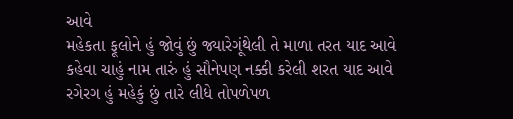આવે
મહેકતા ફૂલોને હું જોવું છું જ્યારેગૂંથેલી તે માળા તરત યાદ આવે
કહેવા ચાહું નામ તારું હું સૌનેપણ નક્કી કરેલી શરત યાદ આવે
રગેરગ હું મહેકું છું તારે લીધે તોપળેપળ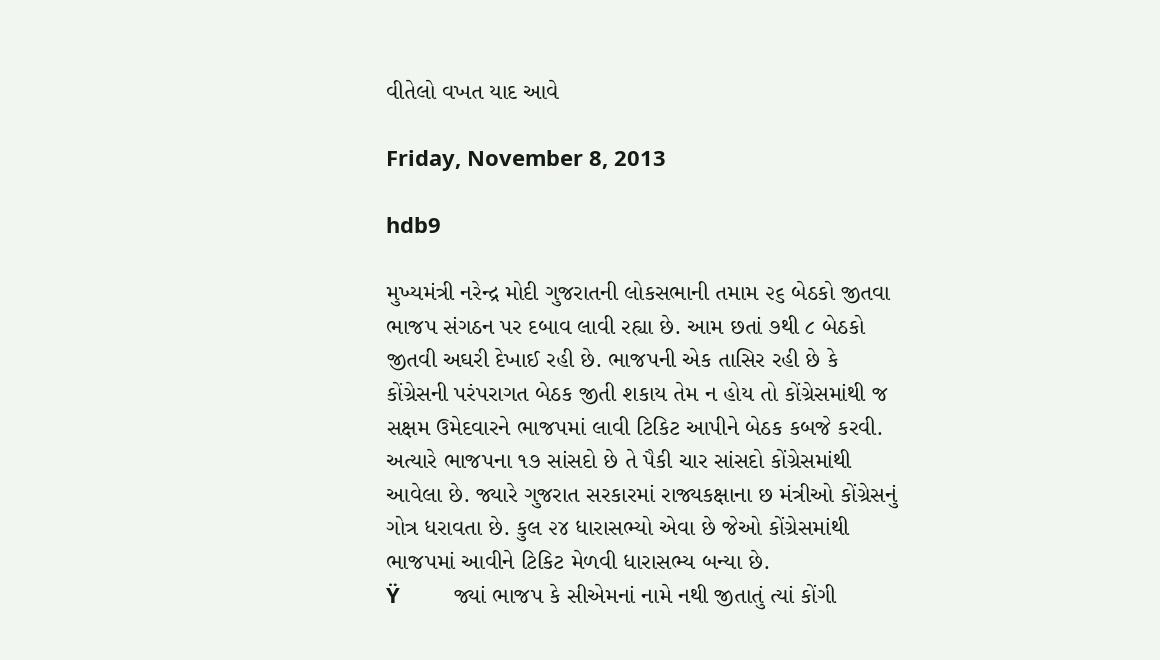વીતેલો વખત યાદ આવે

Friday, November 8, 2013

hdb9

મુખ્યમંત્રી નરેન્દ્ર મોદી ગુજરાતની લોકસભાની તમામ ૨૬ બેઠકો જીતવા ભાજપ સંગઠન પર દબાવ લાવી રહ્યા છે. આમ છતાં ૭થી ૮ બેઠકો જીતવી અઘરી દેખાઈ રહી છે. ભાજપની એક તાસિર રહી છે કે કોંગ્રેસની પરંપરાગત બેઠક જીતી શકાય તેમ ન હોય તો કોંગ્રેસમાંથી જ સક્ષમ ઉમેદવારને ભાજપમાં લાવી ટિકિટ આપીને બેઠક કબજે કરવી. અત્યારે ભાજપના ૧૭ સાંસદો છે તે પૈકી ચાર સાંસદો કોંગ્રેસમાંથી આવેલા છે. જ્યારે ગુજરાત સરકારમાં રાજ્યકક્ષાના છ મંત્રીઓ કોંગ્રેસનું ગોત્ર ધરાવતા છે. કુલ ૨૪ ધારાસભ્યો એવા છે જેઓ કોંગ્રેસમાંથી ભાજપમાં આવીને ટિકિટ મેળવી ધારાસભ્ય બન્યા છે.
Ÿ         જ્યાં ભાજપ કે સીએમનાં નામે નથી જીતાતું ત્યાં કોંગી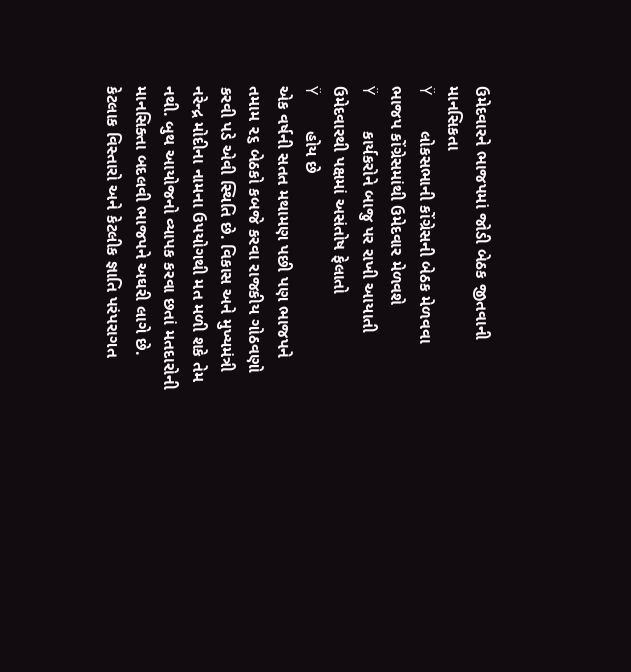ઉમેદવારને ભાજપમાં જોડી બેઠક જીતવાની માનસિકતા
Ÿ         લોકસભાની કોંગ્રેસની બેઠક મેળવવા ભાજપ કોંગ્રેસમાંથી ઉમેદવાર મેળવશે
Ÿ         કાર્યકરોને બાજુ પર રાખી આયાતી ઉમેદવારથી પક્ષમાં અસંતોષ ફેલાતો
Ÿ         હોય છે
એક વર્ષની સતત મથામણ પછી પણ ભાજપને તમામ ૨૬ બેઠકો કબજે કરવા રાજકીય ગોઠવણો કરવી પડે એવી સ્થિતિ છે. વિકાસ અને મુખ્યમંત્રી નરેન્દ્ર મોદીના નામના ઉપયોગથી મત મળી શકે તેમ નથી. બુથ આયોજનો વ્યાપક કરવા છતાં મતદારોની માનસિક્તા બદલવી ભાજપને અઘરી લાગે છે. કેટલાક વિસ્તારો અને કેટલીક જ્ઞાતિ પરંપરાગત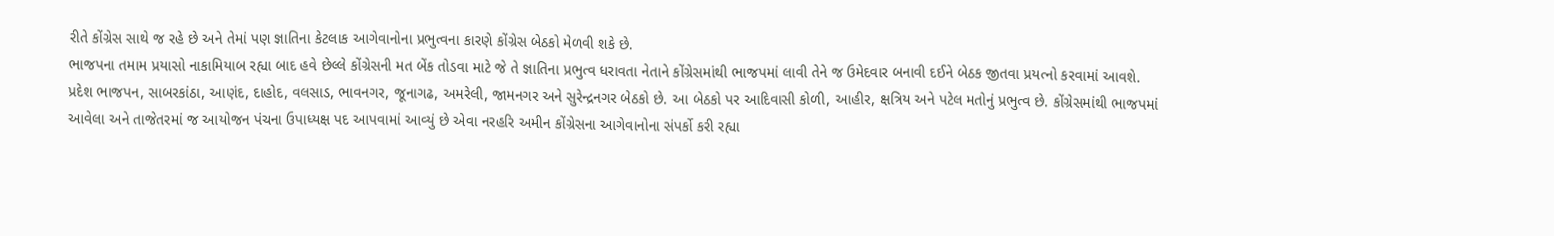રીતે કોંગ્રેસ સાથે જ રહે છે અને તેમાં પણ જ્ઞાતિના કેટલાક આગેવાનોના પ્રભુત્વના કારણે કોંગ્રેસ બેઠકો મેળવી શકે છે.
ભાજપના તમામ પ્રયાસો નાકામિયાબ રહ્યા બાદ હવે છેલ્લે કોંગ્રેસની મત બેંક તોડવા માટે જે તે જ્ઞાતિના પ્રભુત્વ ધરાવતા નેતાને કોંગ્રેસમાંથી ભાજપમાં લાવી તેને જ ઉમેદવાર બનાવી દઈને બેઠક જીતવા પ્રયત્નો કરવામાં આવશે.
પ્રદેશ ભાજપન, સાબરકાંઠા, આણંદ, દાહોદ, વલસાડ, ભાવનગર, જૂનાગઢ, અમરેલી, જામનગર અને સુરેન્દ્રનગર બેઠકો છે. આ બેઠકો પર આદિવાસી કોળી, આહીર, ક્ષત્રિય અને પટેલ મતોનું પ્રભુત્વ છે. કોંગ્રેસમાંથી ભાજપમાં આવેલા અને તાજેતરમાં જ આયોજન પંચના ઉપાધ્યક્ષ પદ આપવામાં આવ્યું છે એવા નરહરિ અમીન કોંગ્રેસના આગેવાનોના સંપર્કો કરી રહ્યા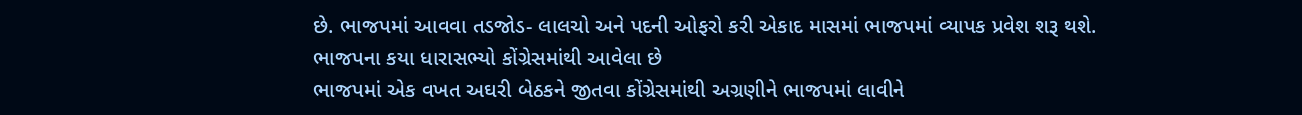છે. ભાજપમાં આવવા તડજોડ- લાલચો અને પદની ઓફરો કરી એકાદ માસમાં ભાજપમાં વ્યાપક પ્રવેશ શરૂ થશે.
ભાજપના કયા ધારાસભ્યો કોંગ્રેસમાંથી આવેલા છે
ભાજપમાં એક વખત અઘરી બેઠકને જીતવા કોંગ્રેસમાંથી અગ્રણીને ભાજપમાં લાવીને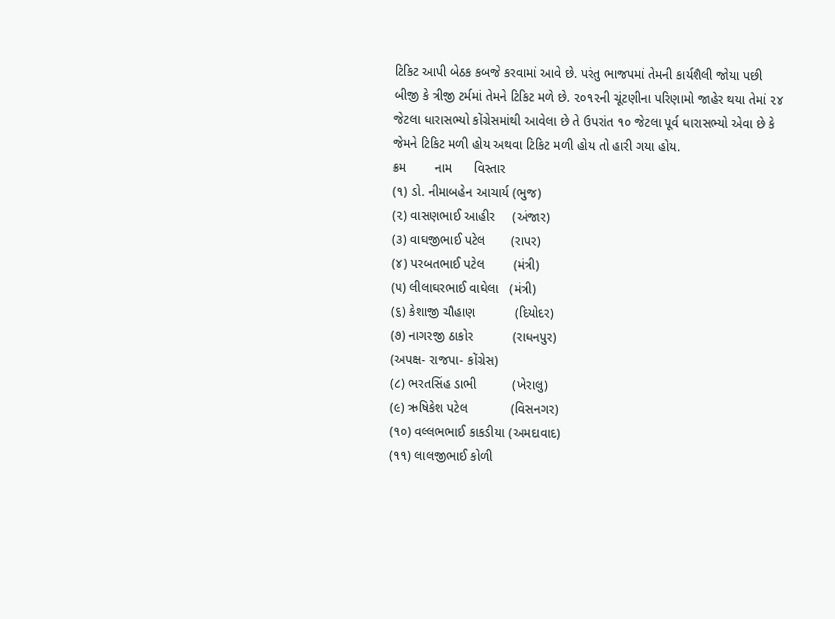ટિકિટ આપી બેઠક કબજે કરવામાં આવે છે. પરંતુ ભાજપમાં તેમની કાર્યશૈલી જોયા પછી બીજી કે ત્રીજી ટર્મમાં તેમને ટિકિટ મળે છે. ૨૦૧૨ની ચૂંટણીના પરિણામો જાહેર થયા તેમાં ૨૪ જેટલા ધારાસભ્યો કોંગ્રેસમાંથી આવેલા છે તે ઉપરાંત ૧૦ જેટલા પૂર્વ ધારાસભ્યો એવા છે કે જેમને ટિકિટ મળી હોય અથવા ટિકિટ મળી હોય તો હારી ગયા હોય.
ક્રમ        નામ      વિસ્તાર
(૧) ડો. નીમાબહેન આચાર્ય (ભુજ)
(૨) વાસણભાઈ આહીર     (અંજાર)
(૩) વાઘજીભાઈ પટેલ       (રાપર)
(૪) પરબતભાઈ પટેલ        (મંત્રી)
(૫) લીલાઘરભાઈ વાઘેલા   (મંત્રી)
(૬) કેશાજી ચૌહાણ           (દિયોદર)
(૭) નાગરજી ઠાકોર           (રાધનપુર)
(અપક્ષ- રાજપા- કોંગ્રેસ)
(૮) ભરતસિંહ ડાભી          (ખેરાલુ)
(૯) ઋષિકેશ પટેલ            (વિસનગર)
(૧૦) વલ્લભભાઈ કાકડીયા (અમદાવાદ)
(૧૧) લાલજીભાઈ કોળી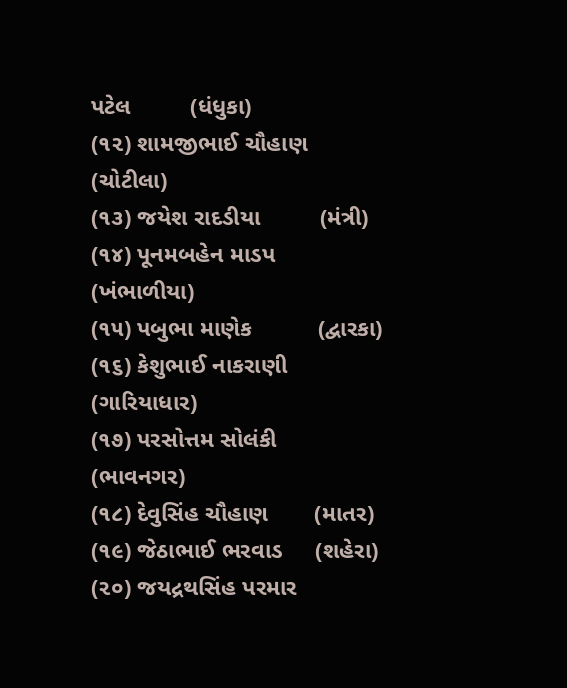પટેલ         (ધંધુકા)
(૧૨) શામજીભાઈ ચૌહાણ (ચોટીલા)
(૧૩) જયેશ રાદડીયા         (મંત્રી)
(૧૪) પૂનમબહેન માડપ     (ખંભાળીયા)
(૧૫) પબુભા માણેક          (દ્વારકા)
(૧૬) કેશુભાઈ નાકરાણી     (ગારિયાધાર)
(૧૭) પરસોત્તમ સોલંકી     (ભાવનગર)
(૧૮) દેવુસિંહ ચૌહાણ       (માતર)
(૧૯) જેઠાભાઈ ભરવાડ     (શહેરા)
(૨૦) જયદ્રથસિંહ પરમાર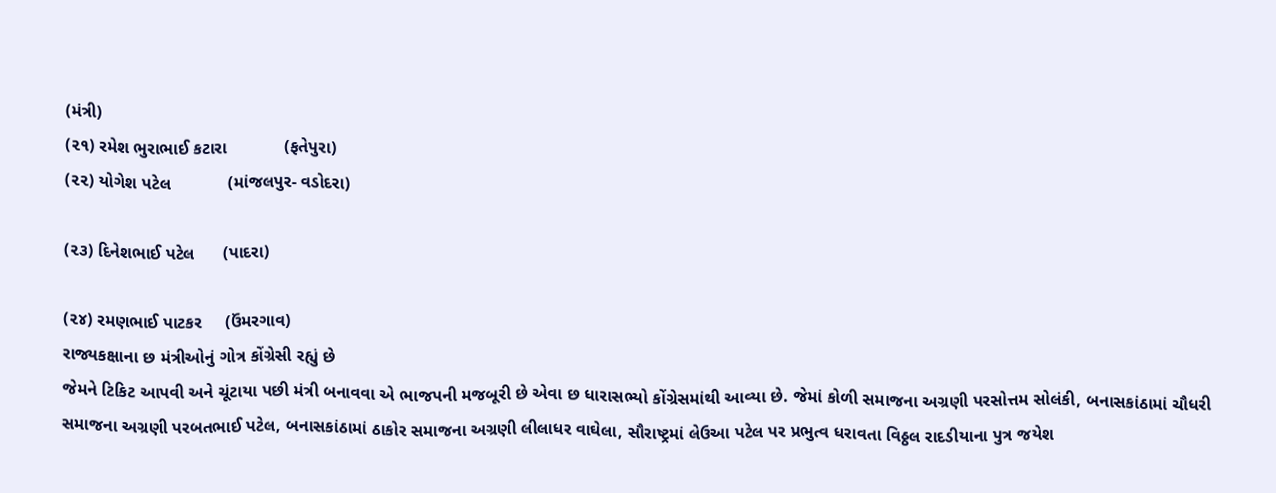(મંત્રી)
(૨૧) રમેશ ભુરાભાઈ કટારા            (ફતેપુરા)
(૨૨) યોગેશ પટેલ            (માંજલપુર- વડોદરા)

(૨૩) દિનેશભાઈ પટેલ      (પાદરા)

(૨૪) રમણભાઈ પાટકર     (ઉંમરગાવ)
રાજ્યકક્ષાના છ મંત્રીઓનું ગોત્ર કોંગ્રેસી રહ્યું છે
જેમને ટિકિટ આપવી અને ચૂંટાયા પછી મંત્રી બનાવવા એ ભાજપની મજબૂરી છે એવા છ ધારાસભ્યો કોંગ્રેસમાંથી આવ્યા છે. જેમાં કોળી સમાજના અગ્રણી પરસોત્તમ સોલંકી, બનાસકાંઠામાં ચૌધરી સમાજના અગ્રણી પરબતભાઈ પટેલ, બનાસકાંઠામાં ઠાકોર સમાજના અગ્રણી લીલાધર વાઘેલા, સૌરાષ્ટ્રમાં લેઉઆ પટેલ પર પ્રભુત્વ ધરાવતા વિઠ્ઠલ રાદડીયાના પુત્ર જયેશ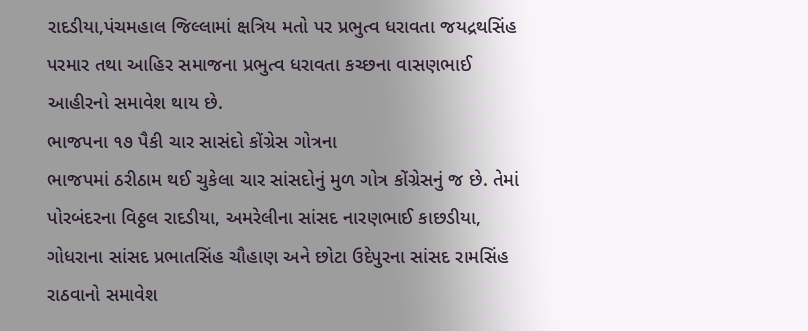રાદડીયા,પંચમહાલ જિલ્લામાં ક્ષત્રિય મતો પર પ્રભુત્વ ધરાવતા જયદ્રથસિંહ પરમાર તથા આહિર સમાજના પ્રભુત્વ ધરાવતા કચ્છના વાસણભાઈ આહીરનો સમાવેશ થાય છે.
ભાજપના ૧૭ પૈકી ચાર સાસંદો કોંગ્રેસ ગોત્રના
ભાજપમાં ઠરીઠામ થઈ ચુકેલા ચાર સાંસદોનું મુળ ગોત્ર કોંગ્રેસનું જ છે. તેમાં પોરબંદરના વિઠ્ઠલ રાદડીયા, અમરેલીના સાંસદ નારણભાઈ કાછડીયા, ગોધરાના સાંસદ પ્રભાતસિંહ ચૌહાણ અને છોટા ઉદેપુરના સાંસદ રામસિંહ રાઠવાનો સમાવેશ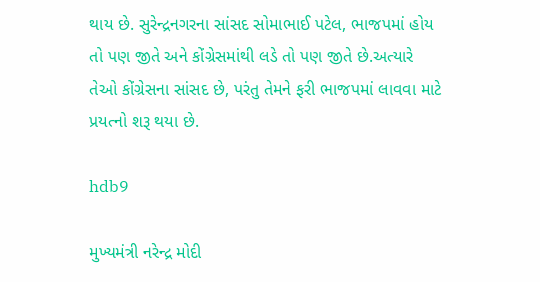થાય છે. સુરેન્દ્રનગરના સાંસદ સોમાભાઈ પટેલ, ભાજપમાં હોય તો પણ જીતે અને કોંગ્રેસમાંથી લડે તો પણ જીતે છે.અત્યારે તેઓ કોંગ્રેસના સાંસદ છે, પરંતુ તેમને ફરી ભાજપમાં લાવવા માટે પ્રયત્નો શરૂ થયા છે.

hdb9

મુખ્યમંત્રી નરેન્દ્ર મોદી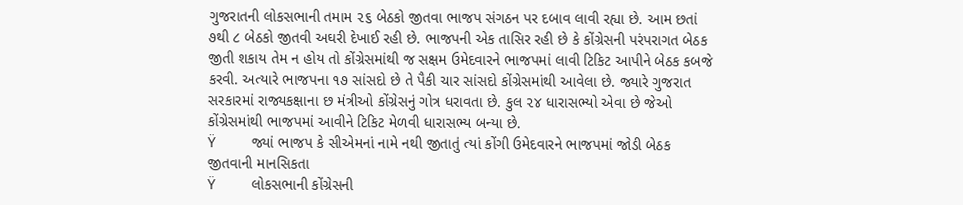ગુજરાતની લોકસભાની તમામ ૨૬ બેઠકો જીતવા ભાજપ સંગઠન પર દબાવ લાવી રહ્યા છે. આમ છતાં ૭થી ૮ બેઠકો જીતવી અઘરી દેખાઈ રહી છે. ભાજપની એક તાસિર રહી છે કે કોંગ્રેસની પરંપરાગત બેઠક જીતી શકાય તેમ ન હોય તો કોંગ્રેસમાંથી જ સક્ષમ ઉમેદવારને ભાજપમાં લાવી ટિકિટ આપીને બેઠક કબજે કરવી. અત્યારે ભાજપના ૧૭ સાંસદો છે તે પૈકી ચાર સાંસદો કોંગ્રેસમાંથી આવેલા છે. જ્યારે ગુજરાત સરકારમાં રાજ્યકક્ષાના છ મંત્રીઓ કોંગ્રેસનું ગોત્ર ધરાવતા છે. કુલ ૨૪ ધારાસભ્યો એવા છે જેઓ કોંગ્રેસમાંથી ભાજપમાં આવીને ટિકિટ મેળવી ધારાસભ્ય બન્યા છે.
Ÿ         જ્યાં ભાજપ કે સીએમનાં નામે નથી જીતાતું ત્યાં કોંગી ઉમેદવારને ભાજપમાં જોડી બેઠક જીતવાની માનસિકતા
Ÿ         લોકસભાની કોંગ્રેસની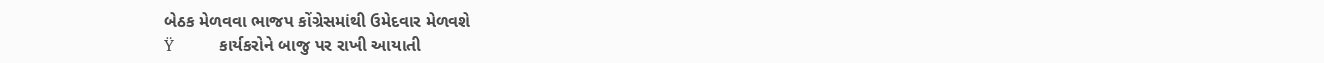બેઠક મેળવવા ભાજપ કોંગ્રેસમાંથી ઉમેદવાર મેળવશે
Ÿ         કાર્યકરોને બાજુ પર રાખી આયાતી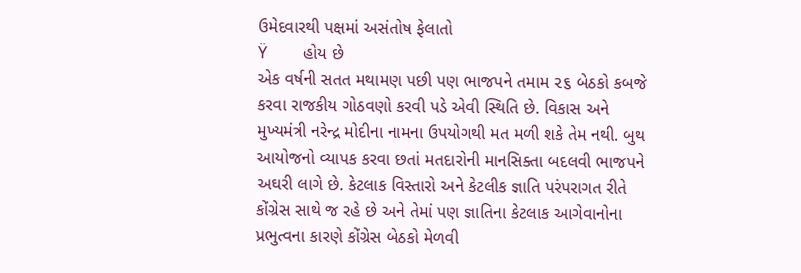ઉમેદવારથી પક્ષમાં અસંતોષ ફેલાતો
Ÿ         હોય છે
એક વર્ષની સતત મથામણ પછી પણ ભાજપને તમામ ૨૬ બેઠકો કબજે કરવા રાજકીય ગોઠવણો કરવી પડે એવી સ્થિતિ છે. વિકાસ અને મુખ્યમંત્રી નરેન્દ્ર મોદીના નામના ઉપયોગથી મત મળી શકે તેમ નથી. બુથ આયોજનો વ્યાપક કરવા છતાં મતદારોની માનસિક્તા બદલવી ભાજપને અઘરી લાગે છે. કેટલાક વિસ્તારો અને કેટલીક જ્ઞાતિ પરંપરાગત રીતે કોંગ્રેસ સાથે જ રહે છે અને તેમાં પણ જ્ઞાતિના કેટલાક આગેવાનોના પ્રભુત્વના કારણે કોંગ્રેસ બેઠકો મેળવી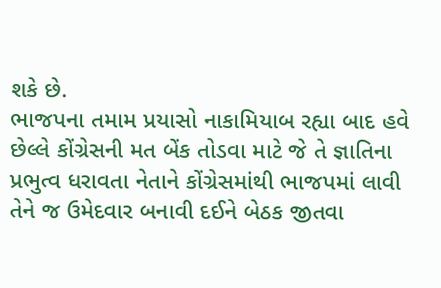શકે છે.
ભાજપના તમામ પ્રયાસો નાકામિયાબ રહ્યા બાદ હવે છેલ્લે કોંગ્રેસની મત બેંક તોડવા માટે જે તે જ્ઞાતિના પ્રભુત્વ ધરાવતા નેતાને કોંગ્રેસમાંથી ભાજપમાં લાવી તેને જ ઉમેદવાર બનાવી દઈને બેઠક જીતવા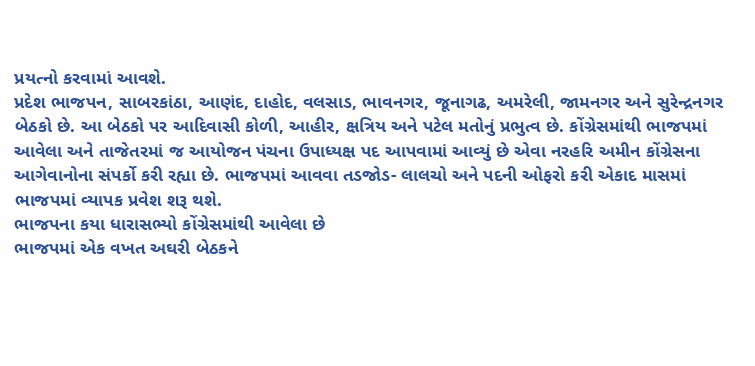પ્રયત્નો કરવામાં આવશે.
પ્રદેશ ભાજપન, સાબરકાંઠા, આણંદ, દાહોદ, વલસાડ, ભાવનગર, જૂનાગઢ, અમરેલી, જામનગર અને સુરેન્દ્રનગર બેઠકો છે. આ બેઠકો પર આદિવાસી કોળી, આહીર, ક્ષત્રિય અને પટેલ મતોનું પ્રભુત્વ છે. કોંગ્રેસમાંથી ભાજપમાં આવેલા અને તાજેતરમાં જ આયોજન પંચના ઉપાધ્યક્ષ પદ આપવામાં આવ્યું છે એવા નરહરિ અમીન કોંગ્રેસના આગેવાનોના સંપર્કો કરી રહ્યા છે. ભાજપમાં આવવા તડજોડ- લાલચો અને પદની ઓફરો કરી એકાદ માસમાં ભાજપમાં વ્યાપક પ્રવેશ શરૂ થશે.
ભાજપના કયા ધારાસભ્યો કોંગ્રેસમાંથી આવેલા છે
ભાજપમાં એક વખત અઘરી બેઠકને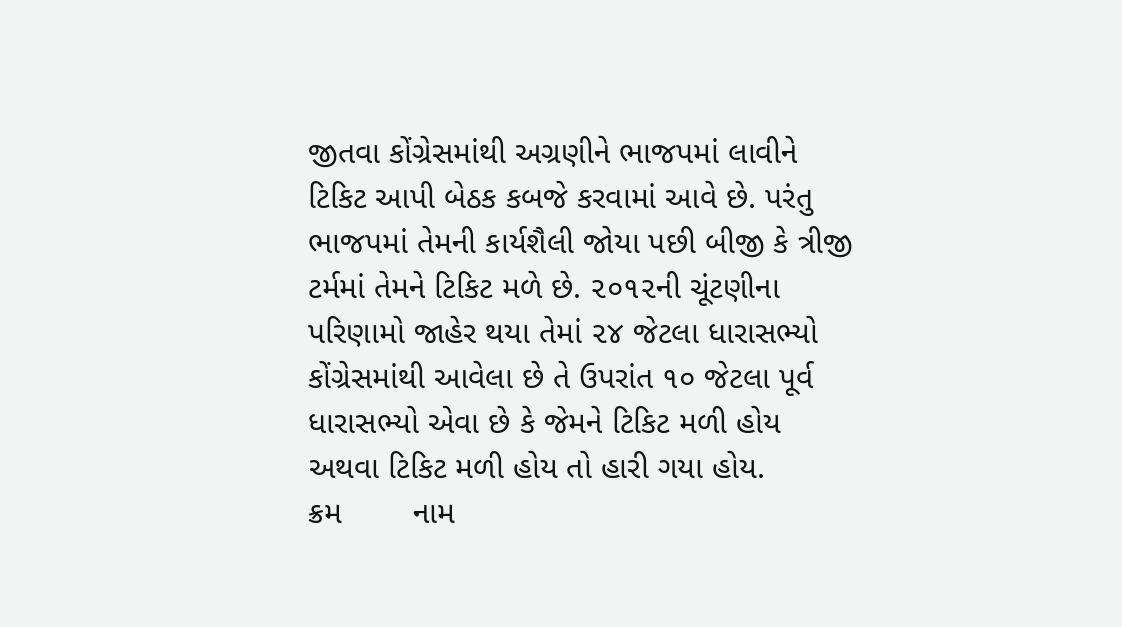જીતવા કોંગ્રેસમાંથી અગ્રણીને ભાજપમાં લાવીને ટિકિટ આપી બેઠક કબજે કરવામાં આવે છે. પરંતુ ભાજપમાં તેમની કાર્યશૈલી જોયા પછી બીજી કે ત્રીજી ટર્મમાં તેમને ટિકિટ મળે છે. ૨૦૧૨ની ચૂંટણીના પરિણામો જાહેર થયા તેમાં ૨૪ જેટલા ધારાસભ્યો કોંગ્રેસમાંથી આવેલા છે તે ઉપરાંત ૧૦ જેટલા પૂર્વ ધારાસભ્યો એવા છે કે જેમને ટિકિટ મળી હોય અથવા ટિકિટ મળી હોય તો હારી ગયા હોય.
ક્રમ        નામ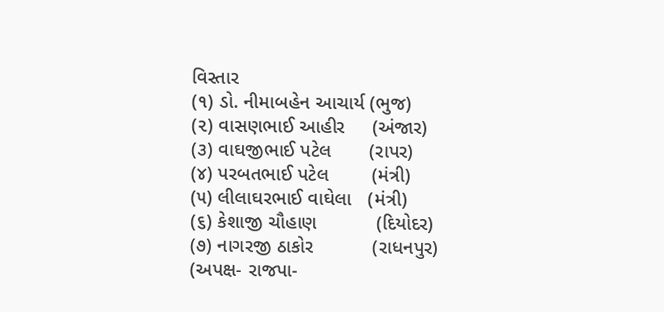વિસ્તાર
(૧) ડો. નીમાબહેન આચાર્ય (ભુજ)
(૨) વાસણભાઈ આહીર     (અંજાર)
(૩) વાઘજીભાઈ પટેલ       (રાપર)
(૪) પરબતભાઈ પટેલ        (મંત્રી)
(૫) લીલાઘરભાઈ વાઘેલા   (મંત્રી)
(૬) કેશાજી ચૌહાણ           (દિયોદર)
(૭) નાગરજી ઠાકોર           (રાધનપુર)
(અપક્ષ- રાજપા-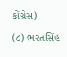કોંગ્રેસ)
(૮) ભરતસિંહ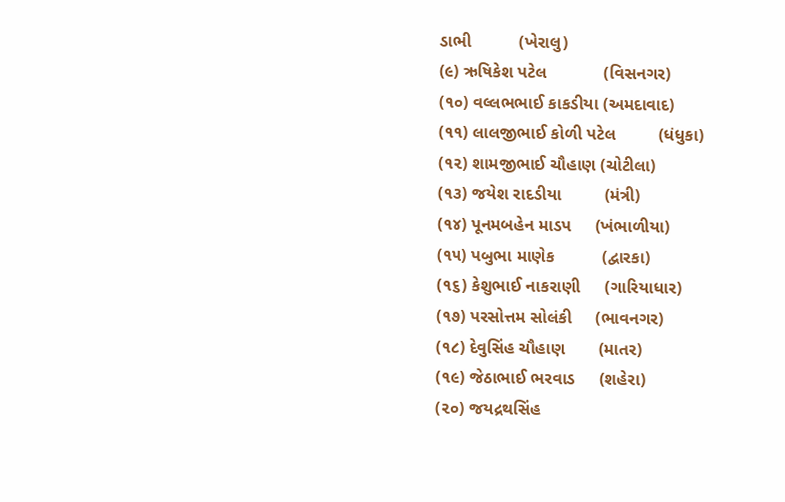ડાભી          (ખેરાલુ)
(૯) ઋષિકેશ પટેલ            (વિસનગર)
(૧૦) વલ્લભભાઈ કાકડીયા (અમદાવાદ)
(૧૧) લાલજીભાઈ કોળી પટેલ         (ધંધુકા)
(૧૨) શામજીભાઈ ચૌહાણ (ચોટીલા)
(૧૩) જયેશ રાદડીયા         (મંત્રી)
(૧૪) પૂનમબહેન માડપ     (ખંભાળીયા)
(૧૫) પબુભા માણેક          (દ્વારકા)
(૧૬) કેશુભાઈ નાકરાણી     (ગારિયાધાર)
(૧૭) પરસોત્તમ સોલંકી     (ભાવનગર)
(૧૮) દેવુસિંહ ચૌહાણ       (માતર)
(૧૯) જેઠાભાઈ ભરવાડ     (શહેરા)
(૨૦) જયદ્રથસિંહ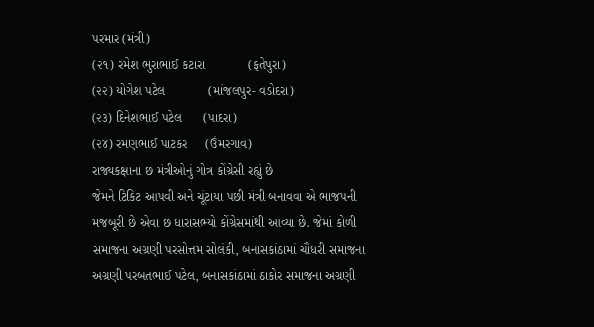પરમાર (મંત્રી)
(૨૧) રમેશ ભુરાભાઈ કટારા            (ફતેપુરા)
(૨૨) યોગેશ પટેલ            (માંજલપુર- વડોદરા)
(૨૩) દિનેશભાઈ પટેલ      (પાદરા)
(૨૪) રમણભાઈ પાટકર     (ઉંમરગાવ)
રાજ્યકક્ષાના છ મંત્રીઓનું ગોત્ર કોંગ્રેસી રહ્યું છે
જેમને ટિકિટ આપવી અને ચૂંટાયા પછી મંત્રી બનાવવા એ ભાજપની મજબૂરી છે એવા છ ધારાસભ્યો કોંગ્રેસમાંથી આવ્યા છે. જેમાં કોળી સમાજના અગ્રણી પરસોત્તમ સોલંકી, બનાસકાંઠામાં ચૌધરી સમાજના અગ્રણી પરબતભાઈ પટેલ, બનાસકાંઠામાં ઠાકોર સમાજના અગ્રણી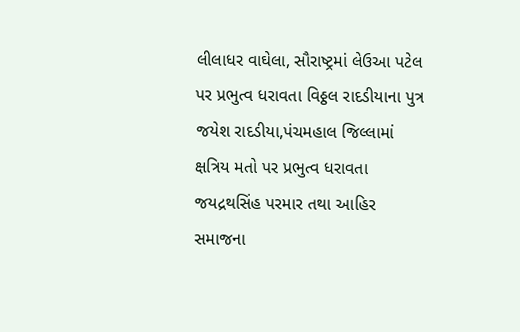લીલાધર વાઘેલા, સૌરાષ્ટ્રમાં લેઉઆ પટેલ પર પ્રભુત્વ ધરાવતા વિઠ્ઠલ રાદડીયાના પુત્ર જયેશ રાદડીયા,પંચમહાલ જિલ્લામાં ક્ષત્રિય મતો પર પ્રભુત્વ ધરાવતા જયદ્રથસિંહ પરમાર તથા આહિર સમાજના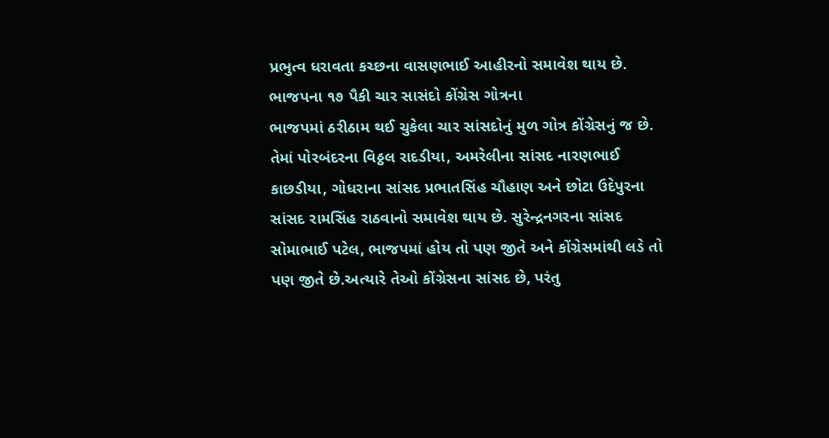પ્રભુત્વ ધરાવતા કચ્છના વાસણભાઈ આહીરનો સમાવેશ થાય છે.
ભાજપના ૧૭ પૈકી ચાર સાસંદો કોંગ્રેસ ગોત્રના
ભાજપમાં ઠરીઠામ થઈ ચુકેલા ચાર સાંસદોનું મુળ ગોત્ર કોંગ્રેસનું જ છે. તેમાં પોરબંદરના વિઠ્ઠલ રાદડીયા, અમરેલીના સાંસદ નારણભાઈ કાછડીયા, ગોધરાના સાંસદ પ્રભાતસિંહ ચૌહાણ અને છોટા ઉદેપુરના સાંસદ રામસિંહ રાઠવાનો સમાવેશ થાય છે. સુરેન્દ્રનગરના સાંસદ સોમાભાઈ પટેલ, ભાજપમાં હોય તો પણ જીતે અને કોંગ્રેસમાંથી લડે તો પણ જીતે છે.અત્યારે તેઓ કોંગ્રેસના સાંસદ છે, પરંતુ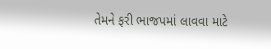તેમને ફરી ભાજપમાં લાવવા માટે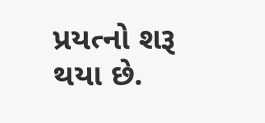પ્રયત્નો શરૂ થયા છે.